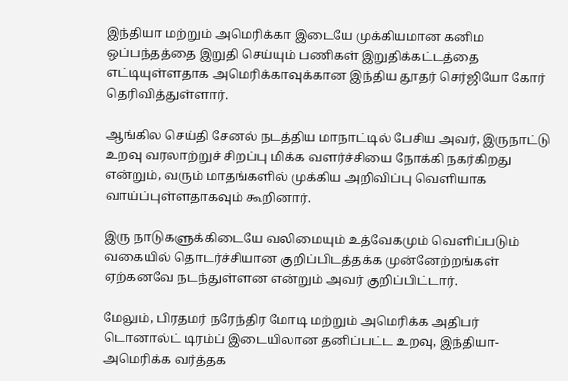இந்தியா மற்றும் அமெரிக்கா இடையே முக்கியமான கனிம ஒப்பந்தத்தை இறுதி செய்யும் பணிகள் இறுதிக்கட்டத்தை எட்டியுள்ளதாக அமெரிக்காவுக்கான இந்திய தூதர் செர்ஜியோ கோர் தெரிவித்துள்ளார்.

ஆங்கில செய்தி சேனல் நடத்திய மாநாட்டில் பேசிய அவர், இருநாட்டு உறவு வரலாற்றுச் சிறப்பு மிக்க வளர்ச்சியை நோக்கி நகர்கிறது என்றும், வரும் மாதங்களில் முக்கிய அறிவிப்பு வெளியாக வாய்ப்புள்ளதாகவும் கூறினார்.

இரு நாடுகளுக்கிடையே வலிமையும் உத்வேகமும் வெளிப்படும் வகையில் தொடர்ச்சியான குறிப்பிடத்தக்க முன்னேற்றங்கள் ஏற்கனவே நடந்துள்ளன என்றும் அவர் குறிப்பிட்டார்.

மேலும், பிரதமர் நரேந்திர மோடி மற்றும் அமெரிக்க அதிபர் டொனால்ட் டிரம்ப் இடையிலான தனிப்பட்ட உறவு, இந்தியா-அமெரிக்க வர்த்தக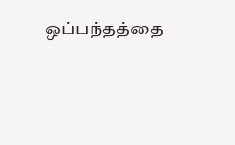ஒப்பந்தத்தை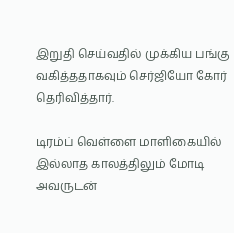இறுதி செய்வதில் முக்கிய பங்கு வகித்ததாகவும் செர்ஜியோ கோர் தெரிவித்தார்.

டிரம்ப் வெள்ளை மாளிகையில் இல்லாத காலத்திலும் மோடி அவருடன்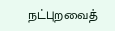நட்புறவைத்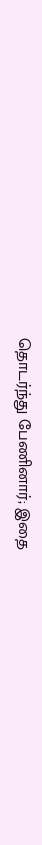தொடர்ந்து பேணினார்; இதை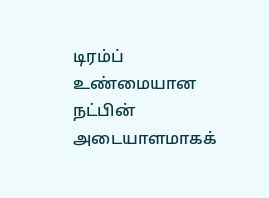டிரம்ப் உண்மையான நட்பின் அடையாளமாகக்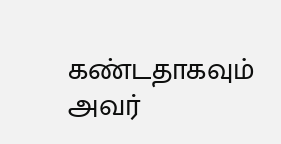கண்டதாகவும் அவர்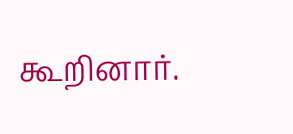கூறினார்.